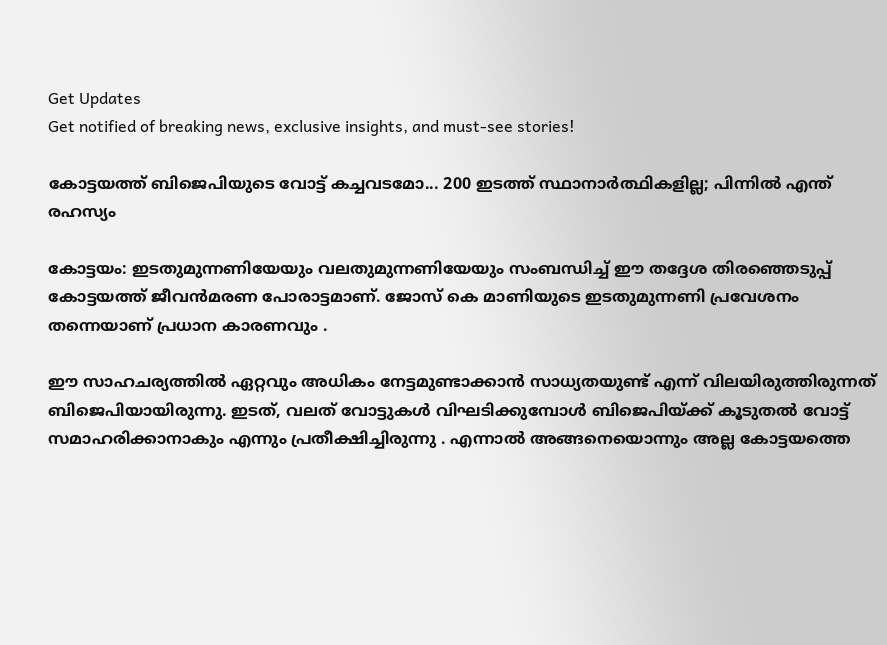Get Updates
Get notified of breaking news, exclusive insights, and must-see stories!

കോട്ടയത്ത് ബിജെപിയുടെ വോട്ട് കച്ചവടമോ... 200 ഇടത്ത് സ്ഥാനാര്‍ത്ഥികളില്ല; പിന്നില്‍ എന്ത് രഹസ്യം

കോട്ടയം: ഇടതുമുന്നണിയേയും വലതുമുന്നണിയേയും സംബന്ധിച്ച് ഈ തദ്ദേശ തിരഞ്ഞെടുപ്പ് കോട്ടയത്ത് ജീവന്‍മരണ പോരാട്ടമാണ്. ജോസ് കെ മാണിയുടെ ഇടതുമുന്നണി പ്രവേശനം തന്നെയാണ് പ്രധാന കാരണവും .

ഈ സാഹചര്യത്തില്‍ ഏറ്റവും അധികം നേട്ടമുണ്ടാക്കാന്‍ സാധ്യതയുണ്ട് എന്ന് വിലയിരുത്തിരുന്നത് ബിജെപിയായിരുന്നു. ഇടത്, വലത് വോട്ടുകള്‍ വിഘടിക്കുമ്പോള്‍ ബിജെപിയ്ക്ക് കൂടുതല്‍ വോട്ട് സമാഹരിക്കാനാകും എന്നും പ്രതീക്ഷിച്ചിരുന്നു . എന്നാല്‍ അങ്ങനെയൊന്നും അല്ല കോട്ടയത്തെ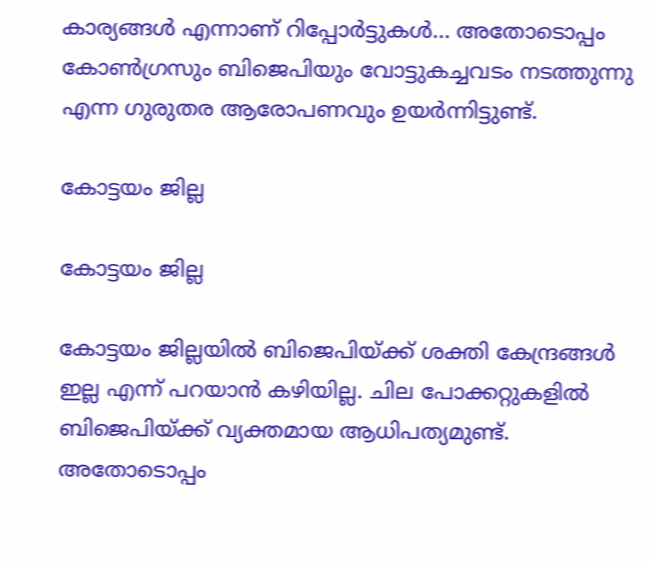കാര്യങ്ങള്‍ എന്നാണ് റിപ്പോര്‍ട്ടുകള്‍... അതോടൊപ്പം കോൺഗ്രസും ബിജെപിയും വോട്ടുകച്ചവടം നടത്തുന്നു എന്ന ഗുരുതര ആരോപണവും ഉയർന്നിട്ടുണ്ട്.

കോട്ടയം ജില്ല

കോട്ടയം ജില്ല

കോട്ടയം ജില്ലയില്‍ ബിജെപിയ്ക്ക് ശക്തി കേന്ദ്രങ്ങള്‍ ഇല്ല എന്ന് പറയാന്‍ കഴിയില്ല. ചില പോക്കറ്റുകളില്‍ ബിജെപിയ്ക്ക് വ്യക്തമായ ആധിപത്യമുണ്ട്. അതോടൊപ്പം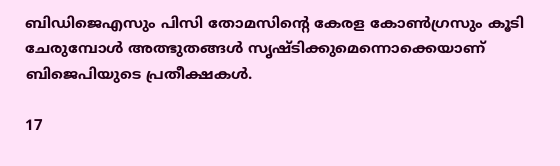ബിഡിജെഎസും പിസി തോമസിന്റെ കേരള കോണ്‍ഗ്രസും കൂടി ചേരുമ്പോള്‍ അത്ഭുതങ്ങള്‍ സൃഷ്ടിക്കുമെന്നൊക്കെയാണ് ബിജെപിയുടെ പ്രതീക്ഷകള്‍.

17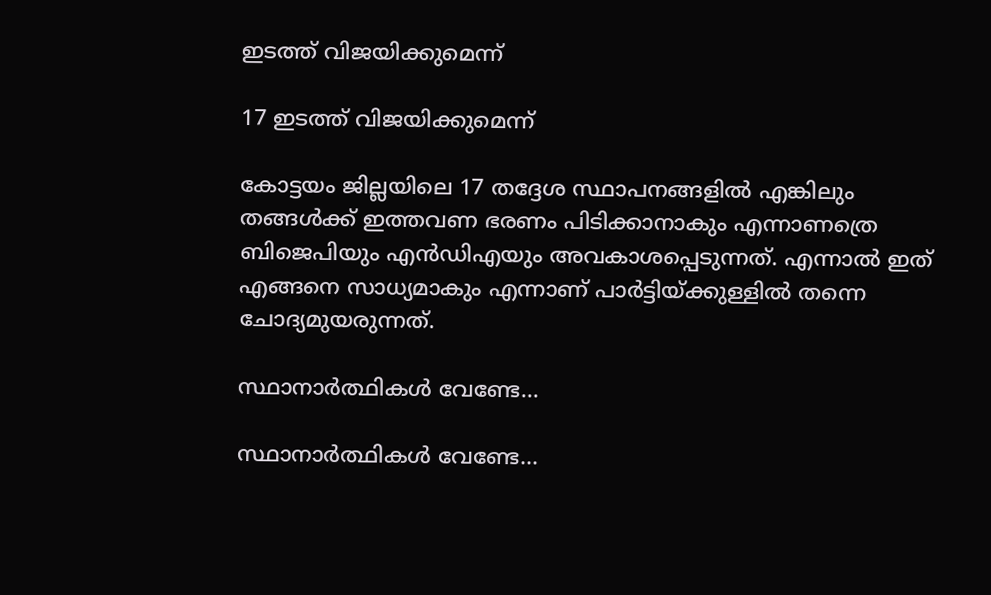ഇടത്ത് വിജയിക്കുമെന്ന്

17 ഇടത്ത് വിജയിക്കുമെന്ന്

കോട്ടയം ജില്ലയിലെ 17 തദ്ദേശ സ്ഥാപനങ്ങളില്‍ എങ്കിലും തങ്ങള്‍ക്ക് ഇത്തവണ ഭരണം പിടിക്കാനാകും എന്നാണത്രെ ബിജെപിയും എന്‍ഡിഎയും അവകാശപ്പെടുന്നത്. എന്നാല്‍ ഇത് എങ്ങനെ സാധ്യമാകും എന്നാണ് പാര്‍ട്ടിയ്ക്കുള്ളില്‍ തന്നെ ചോദ്യമുയരുന്നത്.

സ്ഥാനാര്‍ത്ഥികള്‍ വേണ്ടേ...

സ്ഥാനാര്‍ത്ഥികള്‍ വേണ്ടേ...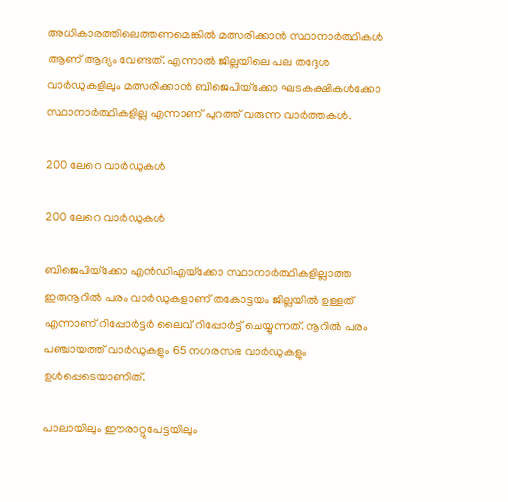അധികാരത്തിലെത്തണമെങ്കില്‍ മത്സരിക്കാന്‍ സ്ഥാനാര്‍ത്ഥികള്‍ ആണ് ആദ്യം വേണ്ടത്. എന്നാല്‍ ജില്ലയിലെ പല തദ്ദേശ വാര്‍ഡുകളിലും മത്സരിക്കാന്‍ ബിജെപിയ്‌ക്കോ ഘടകക്ഷികള്‍ക്കോ സ്ഥാനാര്‍ത്ഥികളില്ല എന്നാണ് പുറത്ത് വരുന്ന വാര്‍ത്തകള്‍.

200 ലേറെ വാര്‍ഡുകള്‍

200 ലേറെ വാര്‍ഡുകള്‍

ബിജെപിയ്‌ക്കോ എന്‍ഡിഎയ്‌ക്കോ സ്ഥാനാര്‍ത്ഥികളില്ലാത്ത ഇരുനൂറില്‍ പരം വാര്‍ഡുകളാണ് തകോട്ടയം ജില്ലയില്‍ ഉള്ളത് എന്നാണ് റിപ്പോര്‍ട്ടര്‍ ലൈവ് റിപ്പോര്‍ട്ട് ചെയ്യുന്നത്. നൂറില്‍ പരം പഞ്ചായത്ത് വാര്‍ഡുകളും 65 നഗരസഭ വാര്‍ഡുകളും ഉള്‍പ്പെടെയാണിത്.

പാലായിലും ഈരാറ്റുപേട്ടയിലും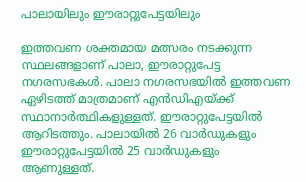പാലായിലും ഈരാറ്റുപേട്ടയിലും

ഇത്തവണ ശക്തമായ മത്സരം നടക്കുന്ന സ്ഥലങ്ങളാണ് പാലാ, ഈരാറ്റുപേട്ട നഗരസഭകള്‍. പാലാ നഗരസഭയില്‍ ഇത്തവണ ഏഴിടത്ത് മാത്രമാണ് എന്‍ഡിഎയ്ക്ക് സ്ഥാനാര്‍ത്ഥികളുള്ളത്. ഈരാറ്റുപേട്ടയില്‍ ആറിടത്തും. പാലായില്‍ 26 വാര്‍ഡുകളും ഈരാറ്റുപേട്ടയില്‍ 25 വാര്‍ഡുകളും ആണുള്ളത്.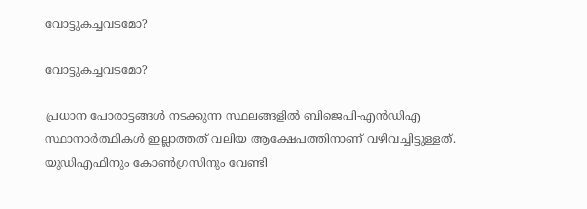വോട്ടുകച്ചവടമോ?

വോട്ടുകച്ചവടമോ?

പ്രധാന പോരാട്ടങ്ങള്‍ നടക്കുന്ന സ്ഥലങ്ങളില്‍ ബിജെപി-എന്‍ഡിഎ സ്ഥാനാര്‍ത്ഥികള്‍ ഇല്ലാത്തത് വലിയ ആക്ഷേപത്തിനാണ് വഴിവച്ചിട്ടുള്ളത്. യുഡിഎഫിനും കോണ്‍ഗ്രസിനും വേണ്ടി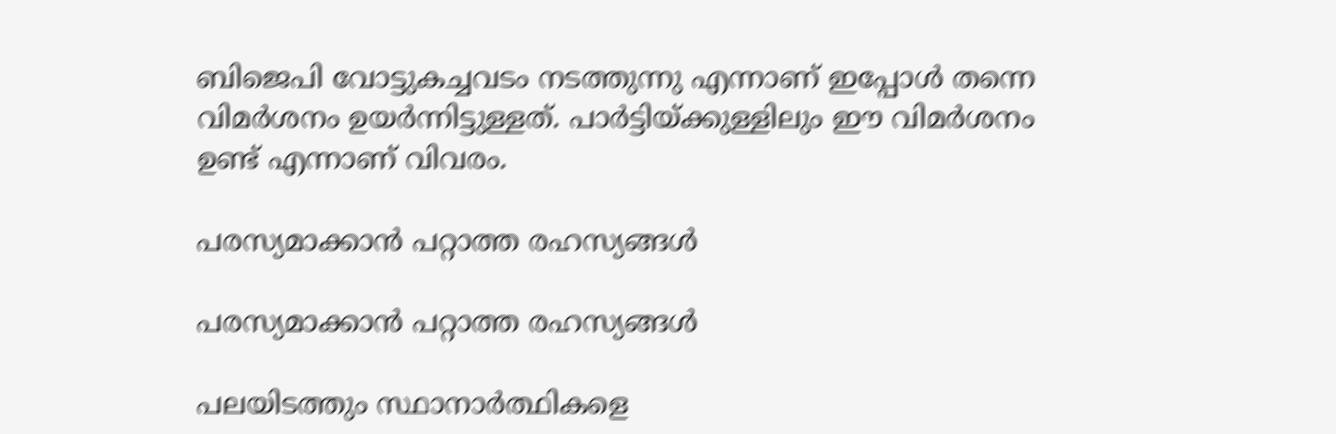ബിജെപി വോട്ടുകച്ചവടം നടത്തുന്നു എന്നാണ് ഇപ്പോള്‍ തന്നെ വിമര്‍ശനം ഉയര്‍ന്നിട്ടുള്ളത്. പാര്‍ട്ടിയ്ക്കുള്ളിലും ഈ വിമര്‍ശനം ഉണ്ട് എന്നാണ് വിവരം.

പരസ്യമാക്കാന്‍ പറ്റാത്ത രഹസ്യങ്ങള്‍

പരസ്യമാക്കാന്‍ പറ്റാത്ത രഹസ്യങ്ങള്‍

പലയിടത്തും സ്ഥാനാര്‍ത്ഥികളെ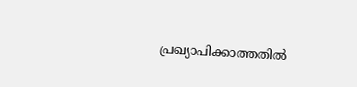പ്രഖ്യാപിക്കാത്തതില്‍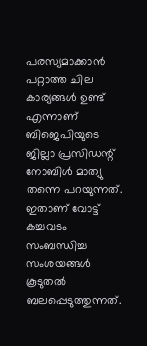പരസ്യമാക്കാന്‍ പറ്റാത്ത ചില കാര്യങ്ങള്‍ ഉണ്ട് എന്നാണ് ബിജെപിയുടെ ജില്ലാ പ്രസിഡന്റ് നോബിള്‍ മാത്യു തന്നെ പറയുന്നത്. ഇതാണ് വോട്ട് കച്ചവടം സംബന്ധിച്ച സംശയങ്ങള്‍ കൂടുതല്‍ ബലപ്പെടുത്തുന്നത്.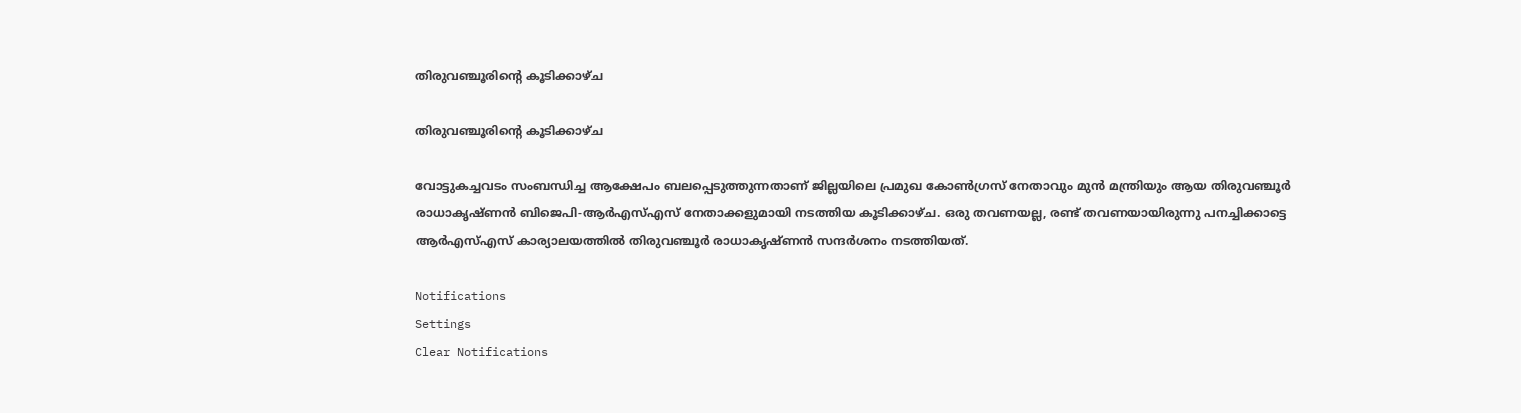തിരുവഞ്ചൂരിന്റെ കൂടിക്കാഴ്ച

തിരുവഞ്ചൂരിന്റെ കൂടിക്കാഴ്ച

വോട്ടുകച്ചവടം സംബന്ധിച്ച ആക്ഷേപം ബലപ്പെടുത്തുന്നതാണ് ജില്ലയിലെ പ്രമുഖ കോണ്‍ഗ്രസ് നേതാവും മുന്‍ മന്ത്രിയും ആയ തിരുവഞ്ചൂര്‍ രാധാകൃഷ്ണന്‍ ബിജെപി-ആര്‍എസ്എസ് നേതാക്കളുമായി നടത്തിയ കൂടിക്കാഴ്ച. ഒരു തവണയല്ല, രണ്ട് തവണയായിരുന്നു പനച്ചിക്കാട്ടെ ആര്‍എസ്എസ് കാര്യാലയത്തില്‍ തിരുവഞ്ചൂര്‍ രാധാകൃഷ്ണന്‍ സന്ദര്‍ശനം നടത്തിയത്.

Notifications
Settings
Clear Notifications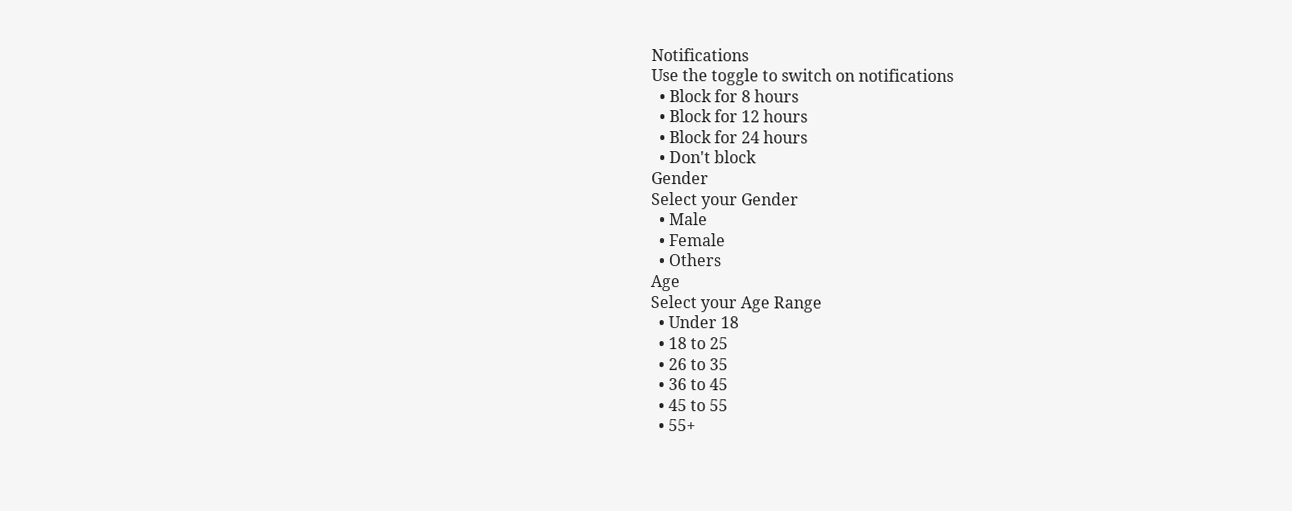Notifications
Use the toggle to switch on notifications
  • Block for 8 hours
  • Block for 12 hours
  • Block for 24 hours
  • Don't block
Gender
Select your Gender
  • Male
  • Female
  • Others
Age
Select your Age Range
  • Under 18
  • 18 to 25
  • 26 to 35
  • 36 to 45
  • 45 to 55
  • 55+